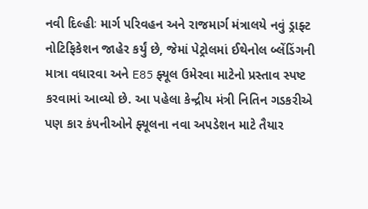નવી દિલ્હીઃ માર્ગ પરિવહન અને રાજમાર્ગ મંત્રાલયે નવું ડ્રાફ્ટ નોટિફિકેશન જાહેર કર્યું છે, જેમાં પેટ્રોલમાં ઈથેનોલ બ્લેંડિંગની માત્રા વધારવા અને E85 ફ્યૂલ ઉમેરવા માટેનો પ્રસ્તાવ સ્પષ્ટ કરવામાં આવ્યો છે. આ પહેલા કેન્દ્રીય મંત્રી નિતિન ગડકરીએ પણ કાર કંપનીઓને ફ્યૂલના નવા અપડેશન માટે તૈયાર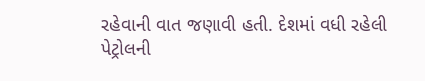રહેવાની વાત જણાવી હતી. દેશમાં વધી રહેલી પેટ્રોલની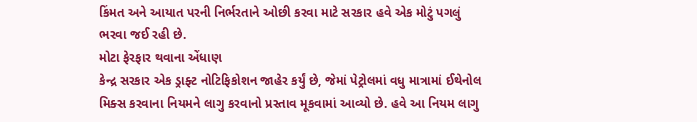કિંમત અને આયાત પરની નિર્ભરતાને ઓછી કરવા માટે સરકાર હવે એક મોટું પગલું ભરવા જઈ રહી છે.
મોટા ફેરફાર થવાના એંધાણ
કેન્દ્ર સરકાર એક ડ્રાફ્ટ નોટિફિકોશન જાહેર કર્યું છે, જેમાં પેટ્રોલમાં વધુ માત્રામાં ઈથેનોલ મિક્સ કરવાના નિયમને લાગુ કરવાનો પ્રસ્તાવ મૂકવામાં આવ્યો છે. હવે આ નિયમ લાગુ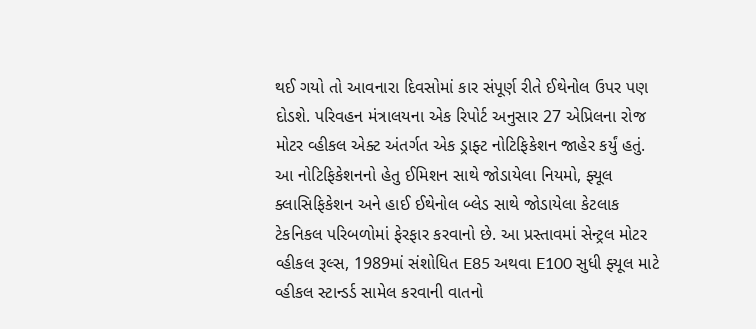થઈ ગયો તો આવનારા દિવસોમાં કાર સંપૂર્ણ રીતે ઈથેનોલ ઉપર પણ દોડશે. પરિવહન મંત્રાલયના એક રિપોર્ટ અનુસાર 27 એપ્રિલના રોજ મોટર વ્હીકલ એક્ટ અંતર્ગત એક ડ્રાફ્ટ નોટિફિકેશન જાહેર કર્યું હતું.
આ નોટિફિકેશનનો હેતુ ઈમિશન સાથે જોડાયેલા નિયમો, ફ્યૂલ ક્લાસિફિકેશન અને હાઈ ઈથેનોલ બ્લેડ સાથે જોડાયેલા કેટલાક ટેકનિકલ પરિબળોમાં ફેરફાર કરવાનો છે. આ પ્રસ્તાવમાં સેન્ટ્રલ મોટર વ્હીકલ રૂલ્સ, 1989માં સંશોધિત E85 અથવા E100 સુધી ફ્યૂલ માટે વ્હીકલ સ્ટાન્ડર્ડ સામેલ કરવાની વાતનો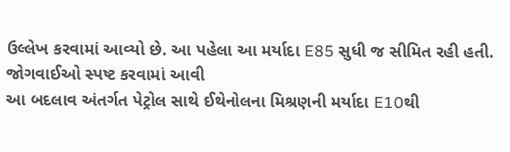ઉલ્લેખ કરવામાં આવ્યો છે. આ પહેલા આ મર્યાદા E85 સુધી જ સીમિત રહી હતી.
જોગવાઈઓ સ્પષ્ટ કરવામાં આવી
આ બદલાવ અંતર્ગત પેટ્રોલ સાથે ઈથેનોલના મિશ્રણની મર્યાદા E10થી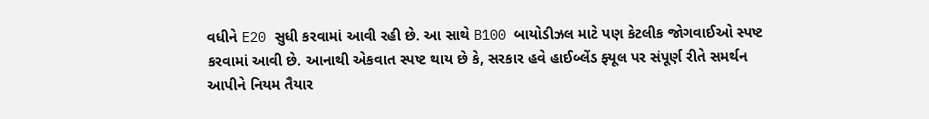વધીને E20 સુધી કરવામાં આવી રહી છે. આ સાથે B100 બાયોડીઝલ માટે પણ કેટલીક જોગવાઈઓ સ્પષ્ટ કરવામાં આવી છે. આનાથી એકવાત સ્પષ્ટ થાય છે કે, સરકાર હવે હાઈબ્લેંડ ફ્યૂલ પર સંપૂર્ણ રીતે સમર્થન આપીને નિયમ તૈયાર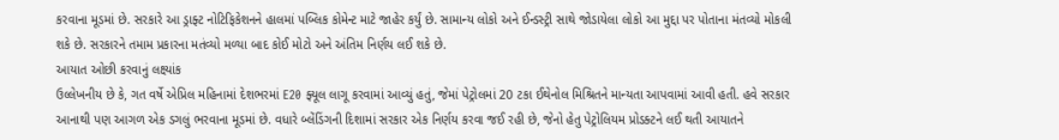કરવાના મૂડમાં છે. સરકારે આ ડ્રાફ્ટ નોટિફિકેશનને હાલમાં પબ્લિક કોમેન્ટ માટે જાહેર કર્યું છે. સામાન્ય લોકો અને ઈન્ડસ્ટ્રી સાથે જોડાયેલા લોકો આ મુદ્દા પર પોતાના મંતવ્યો મોકલી શકે છે. સરકારને તમામ પ્રકારના મતંવ્યો મળ્યા બાદ કોઈ મોટો અને અંતિમ નિર્ણય લઈ શકે છે.
આયાત ઓછી કરવાનું લક્ષ્યાંક
ઉલ્લેખનીય છે કે, ગત વર્ષે એપ્રિલ મહિનામાં દેશભરમાં E20 ફ્યૂલ લાગૂ કરવામાં આવ્યું હતું, જેમાં પેટ્રોલમાં 20 ટકા ઈથેનોલ મિશ્રિતને માન્યતા આપવામાં આવી હતી. હવે સરકાર આનાથી પણ આગળ એક ડગલું ભરવાના મૂડમાં છે. વધારે બ્લેંડિંગની દિશામાં સરકાર એક નિર્ણય કરવા જઈ રહી છે, જેનો હેતુ પેટ્રોલિયમ પ્રોડક્ટને લઈ થતી આયાતને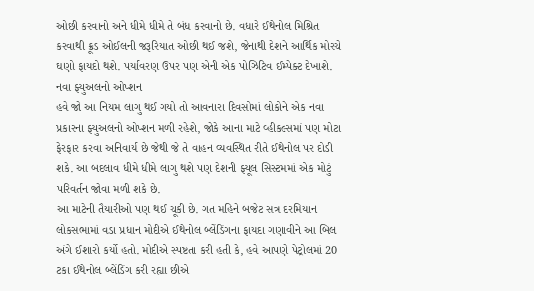ઓછી કરવાનો અને ધીમે ધીમે તે બંધ કરવાનો છે. વધારે ઈથેનોલ મિશ્રિત કરવાથી ક્રૂડ ઓઈલની જરૂરિયાત ઓછી થઈ જશે, જેનાથી દેશને આર્થિક મોરચે ઘણો ફાયદો થશે. પર્યાવરણ ઉપર પણ એની એક પોઝિટિવ ઈમ્પેક્ટ દેખાશે.
નવા ફ્યુઅલનો ઓપ્શન
હવે જો આ નિયમ લાગુ થઈ ગયો તો આવનારા દિવસોમાં લોકોને એક નવા પ્રકારના ફ્યુઅલનો ઓપ્શન મળી રહેશે, જોકે આના માટે વ્હીકલ્સમાં પણ મોટા ફેરફાર કરવા અનિવાર્ય છે જેથી જે તે વાહન વ્યવસ્થિત રીતે ઈથેનોલ પર દોડી શકે. આ બદલાવ ધીમે ધીમે લાગુ થશે પણ દેશની ફ્યૂલ સિસ્ટમમાં એક મોટું પરિવર્તન જોવા મળી શકે છે.
આ માટેની તૈયારીઓ પણ થઈ ચૂકી છે. ગત મહિને બજેટ સત્ર દરમિયાન લોકસભામાં વડા પ્રધાન મોદીએ ઈથેનોલ બ્લેંડિંગના ફાયદા ગણાવીને આ બિલ અંગે ઈશારો કર્યો હતો. મોદીએ સ્પષ્ટતા કરી હતી કે, હવે આપણે પેટ્રોલમાં 20 ટકા ઈથેનોલ બ્લેંડિંગ કરી રહ્યા છીએ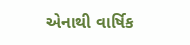એનાથી વાર્ષિક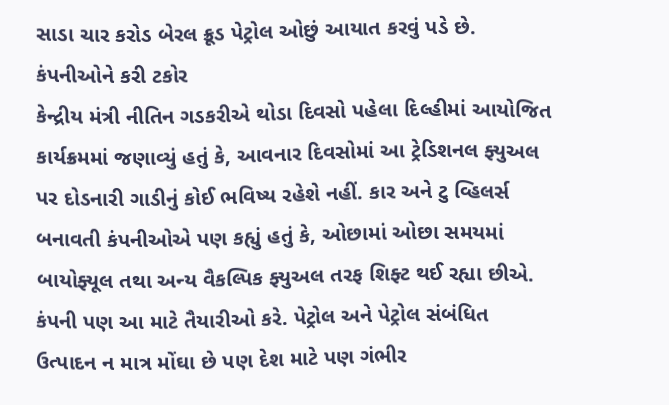સાડા ચાર કરોડ બેરલ ક્રૂડ પેટ્રોલ ઓછું આયાત કરવું પડે છે.
કંપનીઓને કરી ટકોર
કેન્દ્રીય મંત્રી નીતિન ગડકરીએ થોડા દિવસો પહેલા દિલ્હીમાં આયોજિત કાર્યક્રમમાં જણાવ્યું હતું કે, આવનાર દિવસોમાં આ ટ્રેડિશનલ ફ્યુઅલ પર દોડનારી ગાડીનું કોઈ ભવિષ્ય રહેશે નહીં. કાર અને ટુ વ્હિલર્સ બનાવતી કંપનીઓએ પણ કહ્યું હતું કે, ઓછામાં ઓછા સમયમાં બાયોફ્યૂલ તથા અન્ય વૈકલ્પિક ફ્યુઅલ તરફ શિફ્ટ થઈ રહ્યા છીએ. કંપની પણ આ માટે તૈયારીઓ કરે. પેટ્રોલ અને પેટ્રોલ સંબંધિત ઉત્પાદન ન માત્ર મોંઘા છે પણ દેશ માટે પણ ગંભીર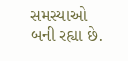સમસ્યાઓ બની રહ્યા છે.